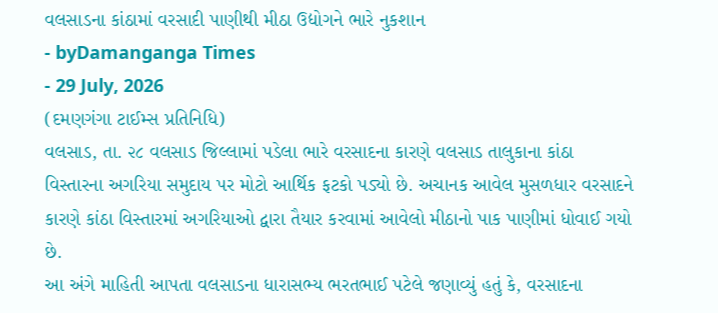વલસાડના કાંઠામાં વરસાદી પાણીથી મીઠા ઉદ્યોગને ભારે નુકશાન
- byDamanganga Times
- 29 July, 2026
(દમણગંગા ટાઈમ્સ પ્રતિનિધિ)
વલસાડ, તા. ૨૮ વલસાડ જિલ્લામાં પડેલા ભારે વરસાદના કારણે વલસાડ તાલુકાના કાંઠા વિસ્તારના અગરિયા સમુદાય પર મોટો આર્થિક ફટકો પડ્યો છે. અચાનક આવેલ મુસળધાર વરસાદને કારણે કાંઠા વિસ્તારમાં અગરિયાઓ દ્વારા તૈયાર કરવામાં આવેલો મીઠાનો પાક પાણીમાં ધોવાઈ ગયો છે.
આ અંગે માહિતી આપતા વલસાડના ધારાસભ્ય ભરતભાઈ પટેલે જણાવ્યું હતું કે, વરસાદના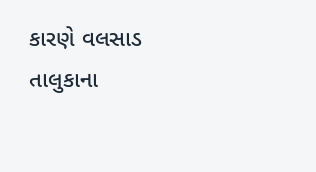કારણે વલસાડ તાલુકાના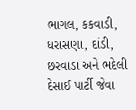ભાગલ, કકવાડી, ધરાસણા, દાંડી, છરવાડા અને ભદેલી દેસાઈ પાર્ટી જેવા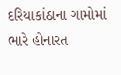દરિયાકાંઠાના ગામોમાં ભારે હોનારત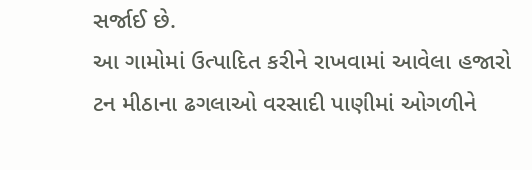સર્જાઈ છે.
આ ગામોમાં ઉત્પાદિત કરીને રાખવામાં આવેલા હજારો ટન મીઠાના ઢગલાઓ વરસાદી પાણીમાં ઓગળીને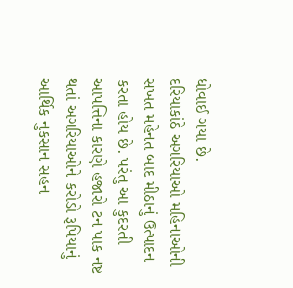ધોવાઈ ગયા છે.
દરિયાકાંઠે અગરિયાઓ મહિનાઓની સખત મહેનત બાદ મીઠાનું ઉત્પાદન કરતા હોય છે. પરંતુ આ કુદરતી આપત્તિના કારણે હજારો ટન પાક નષ્ટ થતાં અગરિયાઓને કરોડો રૂપિયાનું આર્થિક નુકસાન સહન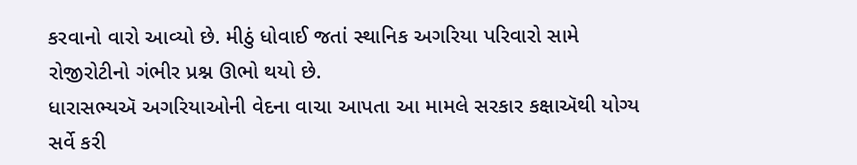કરવાનો વારો આવ્યો છે. મીઠું ધોવાઈ જતાં સ્થાનિક અગરિયા પરિવારો સામે રોજીરોટીનો ગંભીર પ્રશ્ન ઊભો થયો છે.
ધારાસભ્યઍ અગરિયાઓની વેદના વાચા આપતા આ મામલે સરકાર કક્ષાઍથી યોગ્ય સર્વે કરી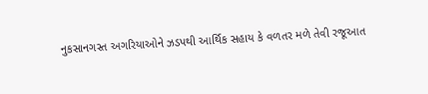નુકસાનગસ્ત અગરિયાઓને ઝડપથી આર્થિક સહાય કે વળતર મળે તેવી રજૂઆત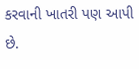કરવાની ખાતરી પણ આપી છે.